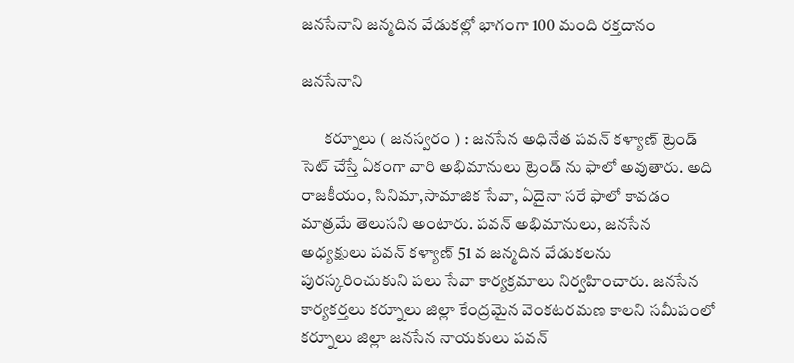జనసేనాని జన్మదిన వేడుకల్లో భాగంగా 100 మంది రక్తదానం

జనసేనాని

       కర్నూలు ( జనస్వరం ) : జనసేన అధినేత పవన్ కళ్యాణ్ ట్రెండ్ సెట్ చేస్తే ఏకంగా వారి అభిమానులు ట్రెండ్ ను ఫాలో అవుతారు. అది రాజకీయం, సినిమా,సామాజిక సేవా, ఏదైనా సరే ఫాలో కావడం మాత్రమే తెలుసని అంటారు. పవన్ అభిమానులు, జనసేన అధ్యక్షులు పవన్ కళ్యాణ్ 51 వ జన్మదిన వేడుకలను పురస్కరించుకుని పలు సేవా కార్యక్రమాలు నిర్వహించారు. జనసేన కార్యకర్తలు కర్నూలు జిల్లా కేంద్రమైన వెంకటరమణ కాలని సమీపంలో కర్నూలు జిల్లా జనసేన నాయకులు పవన్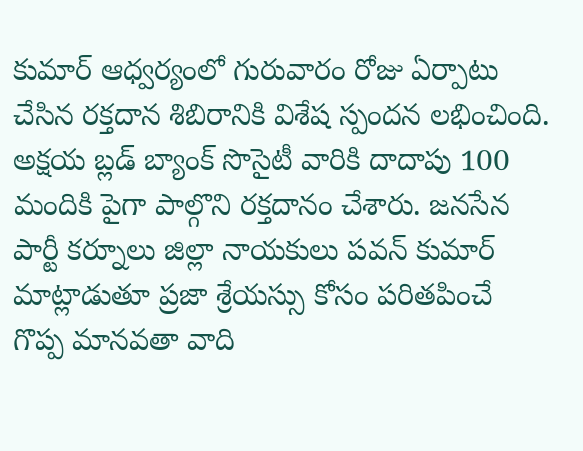కుమార్ ఆధ్వర్యంలో గురువారం రోజు ఏర్పాటు చేసిన రక్తదాన శిబిరానికి విశేష స్పందన లభించింది. అక్షయ బ్లడ్ బ్యాంక్ సొసైటీ వారికి దాదాపు 100 మందికి పైగా పాల్గొని రక్తదానం చేశారు. జనసేన పార్టీ కర్నూలు జిల్లా నాయకులు పవన్ కుమార్ మాట్లాడుతూ ప్రజా శ్రేయస్సు కోసం పరితపించే గొప్ప మానవతా వాది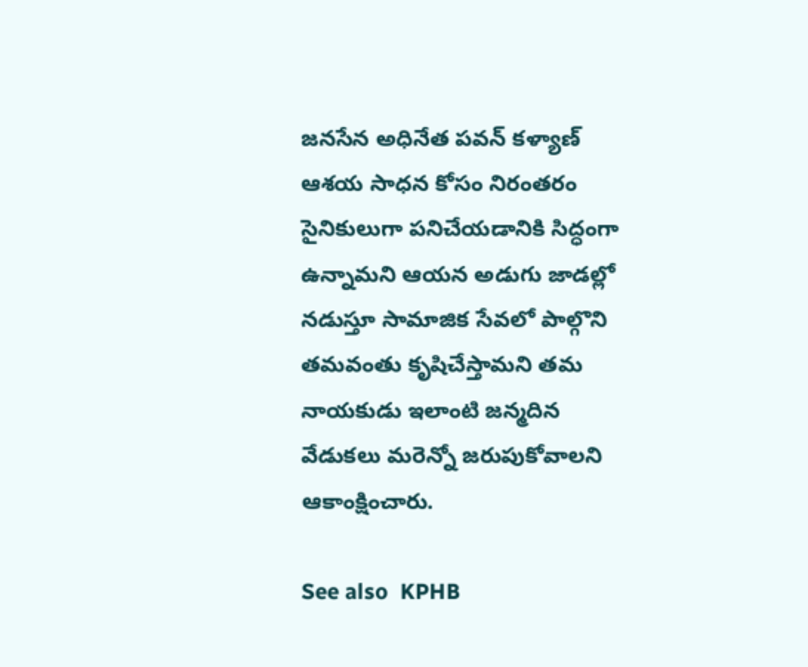జనసేన అధినేత పవన్ కళ్యాణ్ ఆశయ సాధన కోసం నిరంతరం సైనికులుగా పనిచేయడానికి సిద్ధంగా ఉన్నామని ఆయన అడుగు జాడల్లో నడుస్తూ సామాజిక సేవలో పాల్గొని తమవంతు కృషిచేస్తామని తమ నాయకుడు ఇలాంటి జన్మదిన వేడుకలు మరెన్నో జరుపుకోవాలని ఆకాంక్షించారు.

See also  KPHB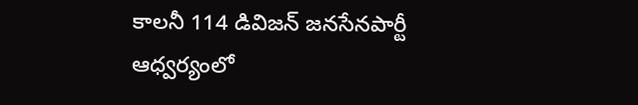కాలనీ 114 డివిజన్ జనసేనపార్టీ ఆధ్వర్యంలో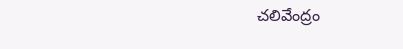చలివేంద్రం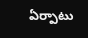ఏర్పాటు